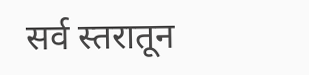सर्व स्तरातून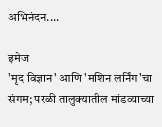अभिनंदन....

इमेज
'मृद विज्ञान' आणि 'मशिन लर्निंग'चा संगम; परळी तालुक्यातील मांडव्याच्या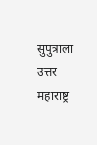सुपुत्राला उत्तर महाराष्ट्र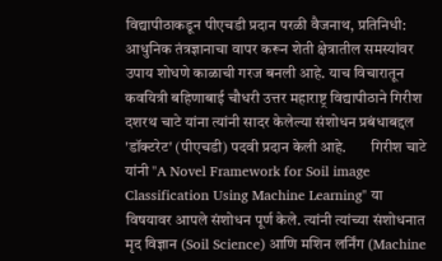विद्यापीठाकडून पीएचडी प्रदान परळी वैजनाथ, प्रतिनिधी:       आधुनिक तंत्रज्ञानाचा वापर करून शेती क्षेत्रातील समस्यांवर उपाय शोधणे काळाची गरज बनली आहे. याच विचारातून कवयित्री बहिणाबाई चौधरी उत्तर महाराष्ट्र विद्यापीठाने गिरीश दशरथ चाटे यांना त्यांनी सादर केलेल्या संशोधन प्रबंधाबद्दल 'डॉक्टरेट' (पीएचडी) पदवी प्रदान केली आहे.        गिरीश चाटे यांनी "A Novel Framework for Soil image Classification Using Machine Learning" या विषयावर आपले संशोधन पूर्ण केले. त्यांनी त्यांच्या संशोधनात मृद विज्ञान (Soil Science) आणि मशिन लर्निंग (Machine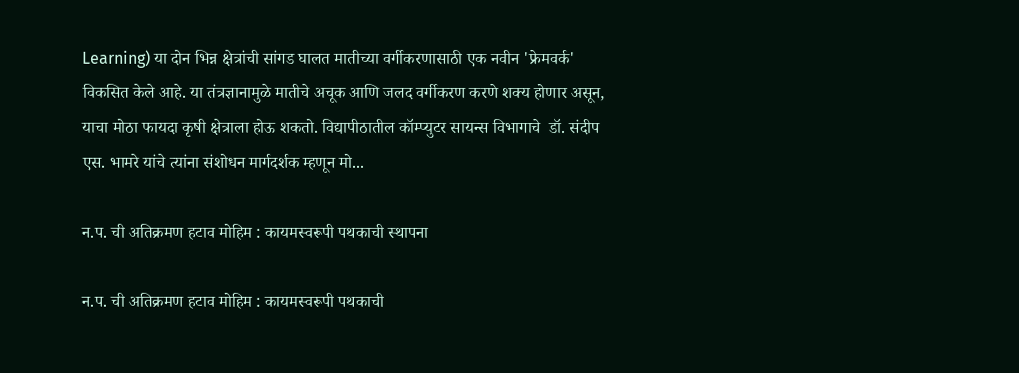Learning) या दोन भिन्न क्षेत्रांची सांगड घालत मातीच्या वर्गीकरणासाठी एक नवीन 'फ्रेमवर्क' विकसित केले आहे. या तंत्रज्ञानामुळे मातीचे अचूक आणि जलद वर्गीकरण करणे शक्य होणार असून, याचा मोठा फायदा कृषी क्षेत्राला होऊ शकतो. विद्यापीठातील कॉम्प्युटर सायन्स विभागाचे  डॉ. संदीप एस. भामरे यांचे त्यांना संशोधन मार्गदर्शक म्हणून मो...

न.प. ची अतिक्रमण हटाव मोहिम : कायमस्वरूपी पथकाची स्थापना

न.प. ची अतिक्रमण हटाव मोहिम : कायमस्वरूपी पथकाची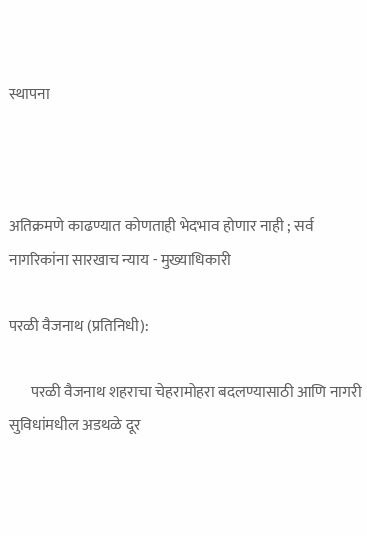स्थापना



अतिक्रमणे काढण्यात कोणताही भेदभाव होणार नाही ; सर्व नागरिकांना सारखाच न्याय - मुख्याधिकारी

परळी वैजनाथ (प्रतिनिधी):

       परळी वैजनाथ शहराचा चेहरामोहरा बदलण्यासाठी आणि नागरी सुविधांमधील अडथळे दूर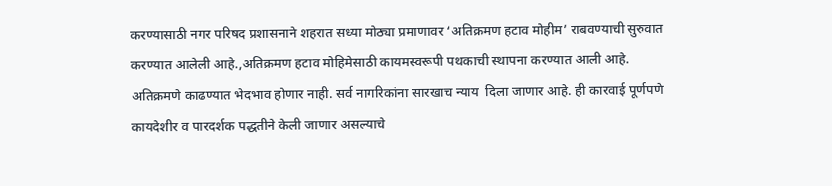करण्यासाठी नगर परिषद प्रशासनाने शहरात सध्या मोठ्या प्रमाणावर ‘अतिक्रमण हटाव मोहीम’ राबवण्याची सुरुवात करण्यात आलेली आहे.,अतिक्रमण हटाव मोहिमेसाठी कायमस्वरूपी पथकाची स्थापना करण्यात आली आहे. अतिक्रमणे काढण्यात भेदभाव होणार नाही. सर्व नागरिकांना सारखाच न्याय  दिला जाणार आहे. ही कारवाई पूर्णपणे कायदेशीर व पारदर्शक पद्धतीने केली जाणार असल्याचे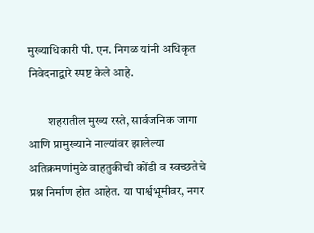मुख्याधिकारी पी. एन. निगळ यांनी अधिकृत निवेदनाद्वारे स्पष्ट केले आहे.

        शहरातील मुख्य रस्ते, सार्वजनिक जागा आणि प्रामुख्याने नाल्यांवर झालेल्या अतिक्रमणांमुळे वाहतुकीची कोंडी व स्वच्छतेचे प्रश्न निर्माण होत आहेत. या पार्श्वभूमीवर, नगर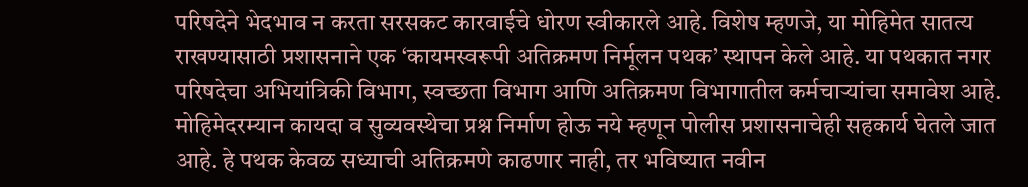परिषदेने भेदभाव न करता सरसकट कारवाईचे धोरण स्वीकारले आहे. विशेष म्हणजे, या मोहिमेत सातत्य राखण्यासाठी प्रशासनाने एक ‘कायमस्वरूपी अतिक्रमण निर्मूलन पथक’ स्थापन केले आहे. या पथकात नगर परिषदेचा अभियांत्रिकी विभाग, स्वच्छता विभाग आणि अतिक्रमण विभागातील कर्मचाऱ्यांचा समावेश आहे. मोहिमेदरम्यान कायदा व सुव्यवस्थेचा प्रश्न निर्माण होऊ नये म्हणून पोलीस प्रशासनाचेही सहकार्य घेतले जात आहे. हे पथक केवळ सध्याची अतिक्रमणे काढणार नाही, तर भविष्यात नवीन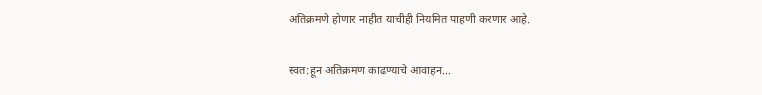अतिक्रमणे होणार नाहीत याचीही नियमित पाहणी करणार आहे.

स्वत:हून अतिक्रमण काढण्याचे आवाहन...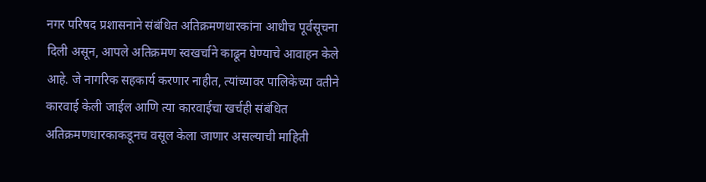नगर परिषद प्रशासनाने संबंधित अतिक्रमणधारकांना आधीच पूर्वसूचना दिली असून, आपले अतिक्रमण स्वखर्चाने काढून घेण्याचे आवाहन केले आहे. जे नागरिक सहकार्य करणार नाहीत, त्यांच्यावर पालिकेच्या वतीने कारवाई केली जाईल आणि त्या कारवाईचा खर्चही संबंधित अतिक्रमणधारकाकडूनच वसूल केला जाणार असल्याची माहिती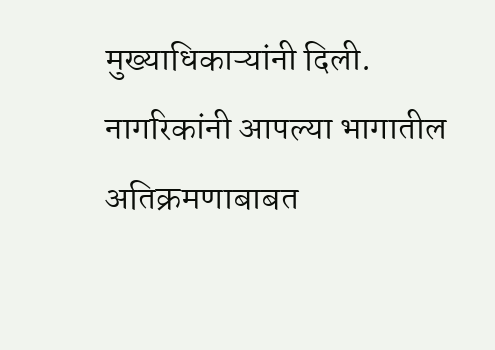मुख्याधिकाऱ्यांनी दिली. नागरिकांनी आपल्या भागातील अतिक्रमणाबाबत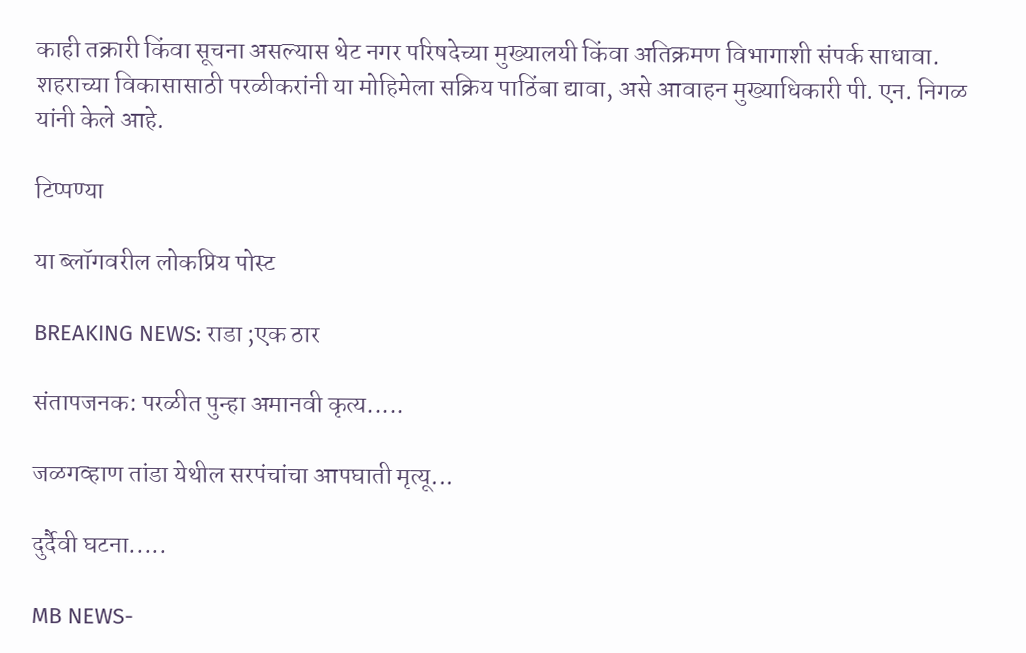काही तक्रारी किंवा सूचना असल्यास थेट नगर परिषदेच्या मुख्यालयी किंवा अतिक्रमण विभागाशी संपर्क साधावा. शहराच्या विकासासाठी परळीकरांनी या मोहिमेला सक्रिय पाठिंबा द्यावा, असे आवाहन मुख्याधिकारी पी. एन. निगळ यांनी केले आहे.

टिप्पण्या

या ब्लॉगवरील लोकप्रिय पोस्ट

BREAKING NEWS: राडा ;एक ठार

संतापजनक: परळीत पुन्हा अमानवी कृत्य.....

जळगव्हाण तांडा येथील सरपंचांचा आपघाती मृत्यू...

दुर्दैवी घटना.....

MB NEWS-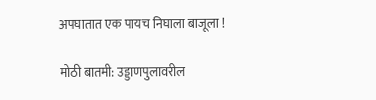अपघातात एक पायच निघाला बाजूला !

मोठी बातमी: उड्डाणपुलावरील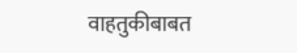वाहतुकीबाबत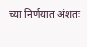च्या निर्णयात अंशतः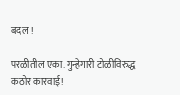बदल !

परळीतील एका. गुन्हेगारी टोळीविरुद्ध कठोर कारवाई!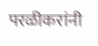परळीकरांनी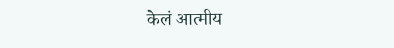केलं आत्मीय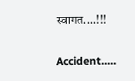स्वागत....!!!

Accident.....